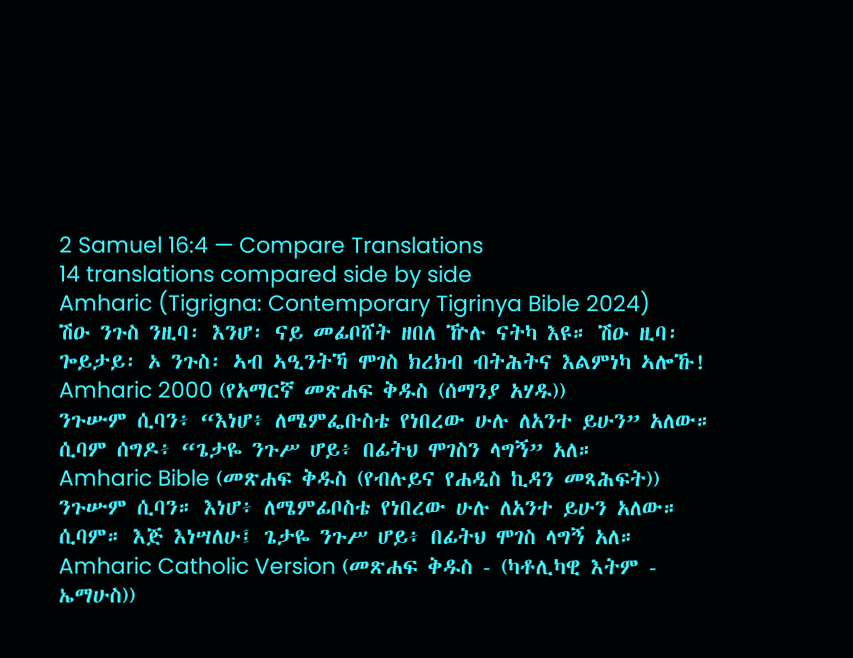2 Samuel 16:4 — Compare Translations
14 translations compared side by side
Amharic (Tigrigna: Contemporary Tigrinya Bible 2024)
ሽዑ ንጉስ ንዚባ፡ እንሆ፡ ናይ መፊቦሸት ዘበለ ዅሉ ናትካ እዩ። ሽዑ ዚባ፡ ጐይታይ፡ ኦ ንጉስ፡ ኣብ ኣዒንትኻ ሞገስ ክረክብ ብትሕትና እልምነካ ኣሎኹ!
Amharic 2000 (የአማርኛ መጽሐፍ ቅዱስ (ሰማንያ አሃዱ))
ንጉሡም ሲባን፥ “እነሆ፥ ለሜምፌቡስቴ የነበረው ሁሉ ለአንተ ይሁን” አለው። ሲባም ሰግዶ፥ “ጌታዬ ንጉሥ ሆይ፥ በፊትህ ሞገስን ላግኝ” አለ።
Amharic Bible (መጽሐፍ ቅዱስ (የብሉይና የሐዲስ ኪዳን መጻሕፍት))
ንጉሡም ሲባን። እነሆ፥ ለሜምፊቦስቴ የነበረው ሁሉ ለአንተ ይሁን አለው። ሲባም። እጅ እነሣለሁ፤ ጌታዬ ንጉሥ ሆይ፥ በፊትህ ሞገስ ላግኝ አለ።
Amharic Catholic Version (መጽሐፍ ቅዱስ - (ካቶሊካዊ እትም - ኤማሁስ))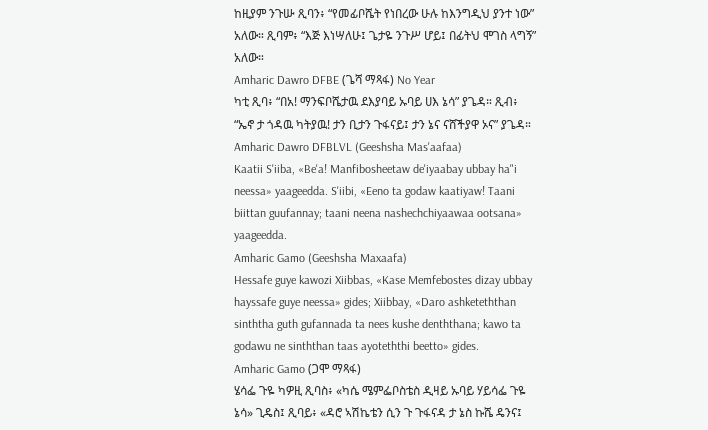ከዚያም ንጉሡ ጺባን፥ “የመፊቦሼት የነበረው ሁሉ ከእንግዲህ ያንተ ነው” አለው። ጺባም፥ “እጅ እነሣለሁ፤ ጌታዬ ንጉሥ ሆይ፤ በፊትህ ሞገስ ላግኝ” አለው።
Amharic Dawro DFBE (ጌሻ ማጻፋ) No Year
ካቲ ጺባ፥ “በአ! ማንፍቦሼታዉ ደእያባይ ኡባይ ሀእ ኔሳ” ያጌዳ። ጺብ፥ “ኤኖ ታ ጎዳዉ ካትያዉ! ታን ቢታን ጉፋናይ፤ ታን ኔና ናሸችያዋ ኦና” ያጌዳ።
Amharic Dawro DFBLVL (Geeshsha Mas'aafaa)
Kaatii S'iiba, «Be'a! Manfibosheetaw de'iyaabay ubbay ha"i neessa» yaageedda. S'iibi, «Eeno ta godaw kaatiyaw! Taani biittan guufannay; taani neena nashechchiyaawaa ootsana» yaageedda.
Amharic Gamo (Geeshsha Maxaafa)
Hessafe guye kawozi Xiibbas, «Kase Memfebostes dizay ubbay hayssafe guye neessa» gides; Xiibbay, «Daro ashketeththan sinththa guth gufannada ta nees kushe denththana; kawo ta godawu ne sinththan taas ayoteththi beetto» gides.
Amharic Gamo (ጋሞ ማጻፋ)
ሄሳፌ ጉዬ ካዎዚ ጺባስ፥ «ካሴ ሜምፌቦስቴስ ዲዛይ ኡባይ ሃይሳፌ ጉዬ ኔሳ» ጊዴስ፤ ጺባይ፥ «ዳሮ ኣሽኬቴን ሲን ጉ ጉፋናዳ ታ ኔስ ኩሼ ዴንና፤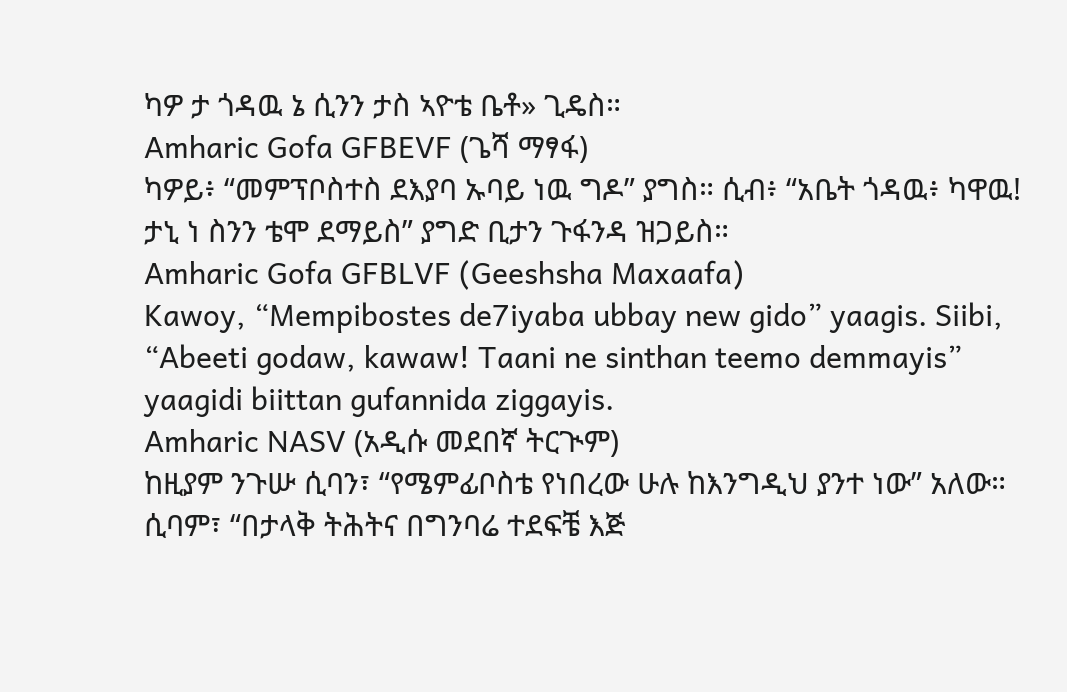ካዎ ታ ጎዳዉ ኔ ሲንን ታስ ኣዮቴ ቤቶ» ጊዴስ።
Amharic Gofa GFBEVF (ጌሻ ማፃፋ)
ካዎይ፥ “መምፕቦስተስ ደእያባ ኡባይ ነዉ ግዶ” ያግስ። ሲብ፥ “አቤት ጎዳዉ፥ ካዋዉ! ታኒ ነ ስንን ቴሞ ደማይስ” ያግድ ቢታን ጉፋንዳ ዝጋይስ።
Amharic Gofa GFBLVF (Geeshsha Maxaafa)
Kawoy, “Mempibostes de7iyaba ubbay new gido” yaagis. Siibi, “Abeeti godaw, kawaw! Taani ne sinthan teemo demmayis” yaagidi biittan gufannida ziggayis.
Amharic NASV (አዲሱ መደበኛ ትርጒም)
ከዚያም ንጉሡ ሲባን፣ “የሜምፊቦስቴ የነበረው ሁሉ ከእንግዲህ ያንተ ነው” አለው። ሲባም፣ “በታላቅ ትሕትና በግንባሬ ተደፍቼ እጅ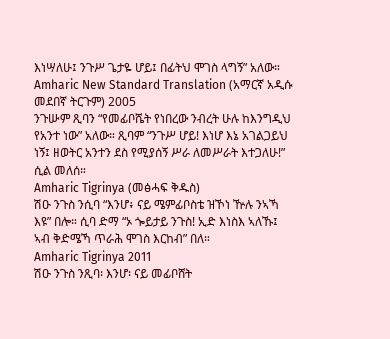እነሣለሁ፤ ንጉሥ ጌታዬ ሆይ፤ በፊትህ ሞገስ ላግኝ” አለው።
Amharic New Standard Translation (አማርኛ አዲሱ መደበኛ ትርጉም) 2005
ንጉሡም ጺባን “የመፊቦሼት የነበረው ንብረት ሁሉ ከእንግዲህ የአንተ ነው” አለው። ጺባም “ንጉሥ ሆይ! እነሆ እኔ አገልጋይህ ነኝ፤ ዘወትር አንተን ደስ የሚያሰኝ ሥራ ለመሥራት እተጋለሁ!” ሲል መለሰ።
Amharic Tigrinya (መፅሓፍ ቅዱስ)
ሽዑ ንጉስ ንሲባ “እንሆ፥ ናይ ሜምፊቦስቴ ዝኾነ ዅሉ ንኣኻ እዩ” በሎ። ሲባ ድማ “ኦ ጐይታይ ንጉስ! ኢድ እነስእ ኣለኹ፤ ኣብ ቅድሜኻ ጥራሕ ሞገስ እርከብ” በለ።
Amharic Tigrinya 2011
ሽዑ ንጉስ ንጺባ፡ እንሆ፡ ናይ መፊቦሸት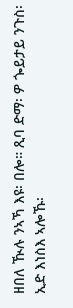ዘበለ ዂሉ ንኣኻ እዩ፡ በሎ። ጺባ ድማ፡ ዎ ጐይታይ ንጉስ፡ ኢድ እነስእ ኣሎኹ፡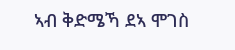ኣብ ቅድሜኻ ደኣ ሞገስ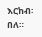እርከብ፡ በለ።